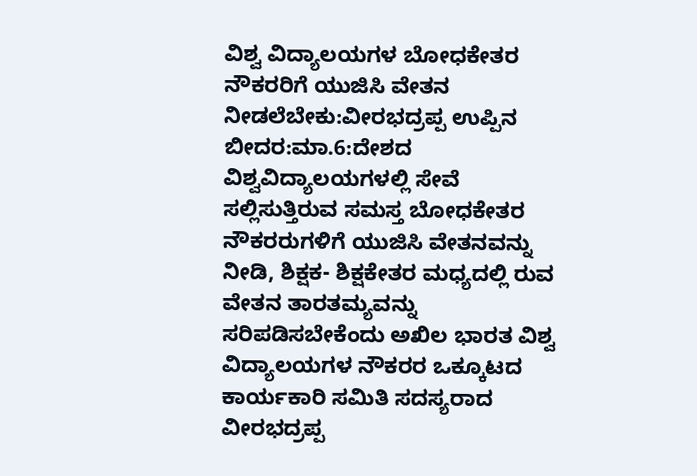ವಿಶ್ವ ವಿದ್ಯಾಲಯಗಳ ಬೋಧಕೇತರ ನೌಕರರಿಗೆ ಯುಜಿಸಿ ವೇತನ ನೀಡಲೆಬೇಕು:ವೀರಭದ್ರಪ್ಪ ಉಪ್ಪಿನ
ಬೀದರ:ಮಾ.6:ದೇಶದ ವಿಶ್ವವಿದ್ಯಾಲಯಗಳಲ್ಲಿ ಸೇವೆ ಸಲ್ಲಿಸುತ್ತಿರುವ ಸಮಸ್ತ ಬೋಧಕೇತರ ನೌಕರರುಗಳಿಗೆ ಯುಜಿಸಿ ವೇತನವನ್ನು ನೀಡಿ, ಶಿಕ್ಷಕ- ಶಿಕ್ಷಕೇತರ ಮಧ್ಯದಲ್ಲಿ ರುವ ವೇತನ ತಾರತಮ್ಯವನ್ನು ಸರಿಪಡಿಸಬೇಕೆಂದು ಅಖಿಲ ಭಾರತ ವಿಶ್ವ ವಿದ್ಯಾಲಯಗಳ ನೌಕರರ ಒಕ್ಕೂಟದ ಕಾರ್ಯಕಾರಿ ಸಮಿತಿ ಸದಸ್ಯರಾದ ವೀರಭದ್ರಪ್ಪ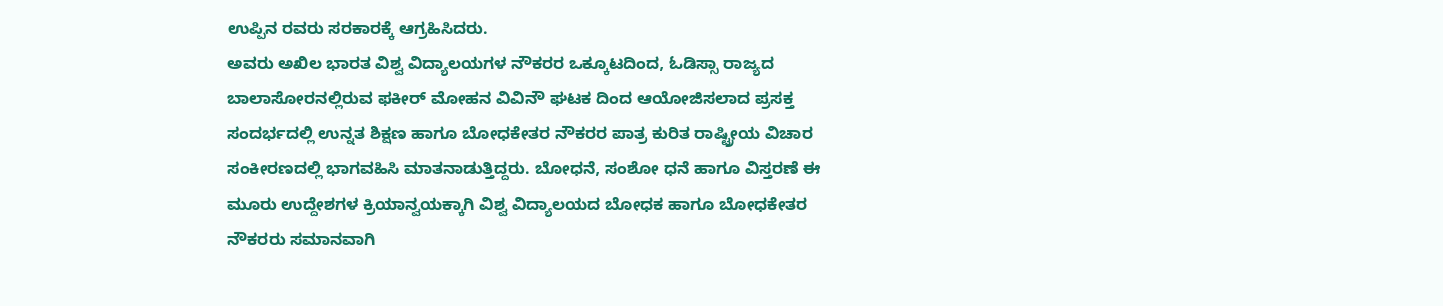ಉಪ್ಪಿನ ರವರು ಸರಕಾರಕ್ಕೆ ಆಗ್ರಹಿಸಿದರು.
ಅವರು ಅಖಿಲ ಭಾರತ ವಿಶ್ವ ವಿದ್ಯಾಲಯಗಳ ನೌಕರರ ಒಕ್ಕೂಟದಿಂದ, ಓಡಿಸ್ಸಾ ರಾಜ್ಯದ ಬಾಲಾಸೋರನಲ್ಲಿರುವ ಫಕೀರ್ ಮೋಹನ ವಿವಿನೌ ಘಟಕ ದಿಂದ ಆಯೋಜಿಸಲಾದ ಪ್ರಸಕ್ತ ಸಂದರ್ಭದಲ್ಲಿ ಉನ್ನತ ಶಿಕ್ಷಣ ಹಾಗೂ ಬೋಧಕೇತರ ನೌಕರರ ಪಾತ್ರ ಕುರಿತ ರಾಷ್ಟ್ರೀಯ ವಿಚಾರ ಸಂಕೀರಣದಲ್ಲಿ ಭಾಗವಹಿಸಿ ಮಾತನಾಡುತ್ತಿದ್ದರು. ಬೋಧನೆ, ಸಂಶೋ ಧನೆ ಹಾಗೂ ವಿಸ್ತರಣೆ ಈ ಮೂರು ಉದ್ದೇಶಗಳ ಕ್ರಿಯಾನ್ವಯಕ್ಕಾಗಿ ವಿಶ್ವ ವಿದ್ಯಾಲಯದ ಬೋಧಕ ಹಾಗೂ ಬೋಧಕೇತರ ನೌಕರರು ಸಮಾನವಾಗಿ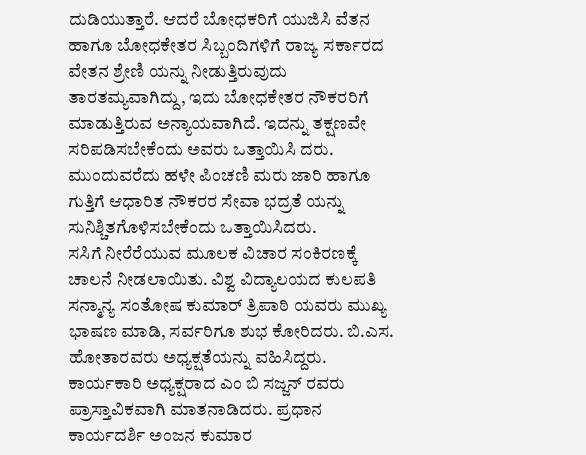ದುಡಿಯುತ್ತಾರೆ. ಆದರೆ ಬೋಧಕರಿಗೆ ಯುಜಿಸಿ ವೆತನ ಹಾಗೂ ಬೋಧಕೇತರ ಸಿಬ್ಬಂದಿಗಳಿಗೆ ರಾಜ್ಯ ಸರ್ಕಾರದ ವೇತನ ಶ್ರೇಣಿ ಯನ್ನು ನೀಡುತ್ತಿರುವುದು ತಾರತಮ್ಯವಾಗಿದ್ದು, ಇದು ಬೋಧಕೇತರ ನೌಕರರಿಗೆ ಮಾಡುತ್ತಿರುವ ಅನ್ಯಾಯವಾಗಿದೆ. ಇದನ್ನು ತಕ್ಷಣವೇ ಸರಿಪಡಿಸಬೇಕೆಂದು ಅವರು ಒತ್ತಾಯಿಸಿ ದರು. ಮುಂದುವರೆದು ಹಳೇ ಪಿಂಚಣಿ ಮರು ಜಾರಿ ಹಾಗೂ ಗುತ್ತಿಗೆ ಆಧಾರಿತ ನೌಕರರ ಸೇವಾ ಭದ್ರತೆ ಯನ್ನು ಸುನಿಶ್ಚಿತಗೊಳಿಸಬೇಕೆಂದು ಒತ್ತಾಯಿಸಿದರು.
ಸಸಿಗೆ ನೀರೆರೆಯುವ ಮೂಲಕ ವಿಚಾರ ಸಂಕಿರಣಕ್ಕೆ ಚಾಲನೆ ನೀಡಲಾಯಿತು. ವಿಶ್ವ ವಿದ್ಯಾಲಯದ ಕುಲಪತಿ ಸನ್ಮಾನ್ಯ ಸಂತೋಷ ಕುಮಾರ್ ತ್ರಿಪಾಠಿ ಯವರು ಮುಖ್ಯ ಭಾಷಣ ಮಾಡಿ, ಸರ್ವರಿಗೂ ಶುಭ ಕೋರಿದರು. ಬಿ.ಎಸ. ಹೋತಾರವರು ಅಧ್ಯಕ್ಷತೆಯನ್ನು ವಹಿಸಿದ್ದರು. ಕಾರ್ಯಕಾರಿ ಅಧ್ಯಕ್ಷರಾದ ಎಂ ಬಿ ಸಜ್ಜನ್ ರವರು ಪ್ರಾಸ್ತಾವಿಕವಾಗಿ ಮಾತನಾಡಿದರು. ಪ್ರಧಾನ ಕಾರ್ಯದರ್ಶಿ ಅಂಜನ ಕುಮಾರ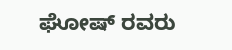ಘೋಷ್ ರವರು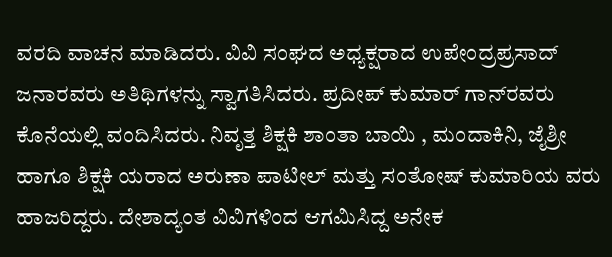ವರದಿ ವಾಚನ ಮಾಡಿದರು. ವಿವಿ ಸಂಘದ ಅಧ್ಯಕ್ಷರಾದ ಉಪೇಂದ್ರಪ್ರಸಾದ್ ಜನಾರವರು ಅತಿಥಿಗಳನ್ನು ಸ್ವಾಗತಿಸಿದರು. ಪ್ರದೀಪ್ ಕುಮಾರ್ ಗಾನ್‍ರವರು ಕೊನೆಯಲ್ಲಿ ವಂದಿಸಿದರು. ನಿವೃತ್ತ ಶಿಕ್ಷಕಿ ಶಾಂತಾ ಬಾಯಿ , ಮಂದಾಕಿನಿ, ಜೈಶ್ರೀ ಹಾಗೂ ಶಿಕ್ಷಕಿ ಯರಾದ ಅರುಣಾ ಪಾಟೀಲ್ ಮತ್ತು ಸಂತೋಷ್ ಕುಮಾರಿಯ ವರು ಹಾಜರಿದ್ದರು. ದೇಶಾದ್ಯಂತ ವಿವಿಗಳಿಂದ ಆಗಮಿಸಿದ್ದ ಅನೇಕ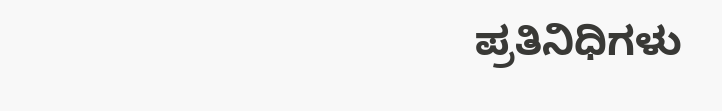ಪ್ರತಿನಿಧಿಗಳು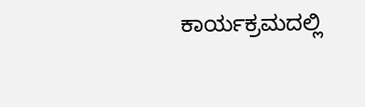ಕಾರ್ಯಕ್ರಮದಲ್ಲಿ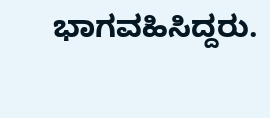ಭಾಗವಹಿಸಿದ್ದರು.